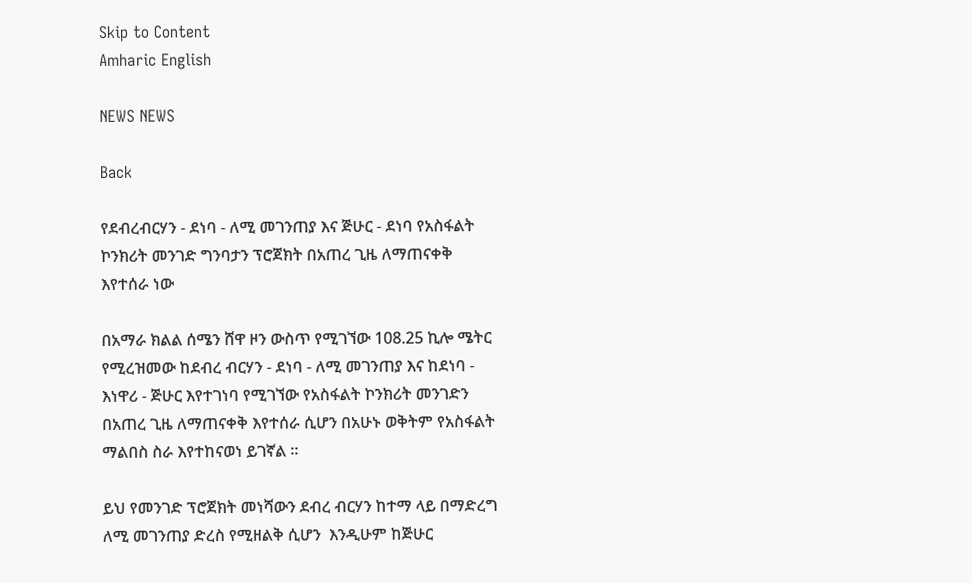Skip to Content
Amharic English

NEWS NEWS

Back

የደብረብርሃን - ደነባ - ለሚ መገንጠያ እና ጅሁር - ደነባ የአስፋልት ኮንክሪት መንገድ ግንባታን ፕሮጀክት በአጠረ ጊዜ ለማጠናቀቅ እየተሰራ ነው

በአማራ ክልል ሰሜን ሸዋ ዞን ውስጥ የሚገኘው 108.25 ኪሎ ሜትር የሚረዝመው ከደብረ ብርሃን - ደነባ - ለሚ መገንጠያ እና ከደነባ - እነዋሪ - ጅሁር እየተገነባ የሚገኘው የአስፋልት ኮንክሪት መንገድን በአጠረ ጊዜ ለማጠናቀቅ እየተሰራ ሲሆን በአሁኑ ወቅትም የአስፋልት ማልበስ ስራ እየተከናወነ ይገኛል ።

ይህ የመንገድ ፕሮጀክት መነሻውን ደብረ ብርሃን ከተማ ላይ በማድረግ ለሚ መገንጠያ ድረስ የሚዘልቅ ሲሆን  እንዲሁም ከጅሁር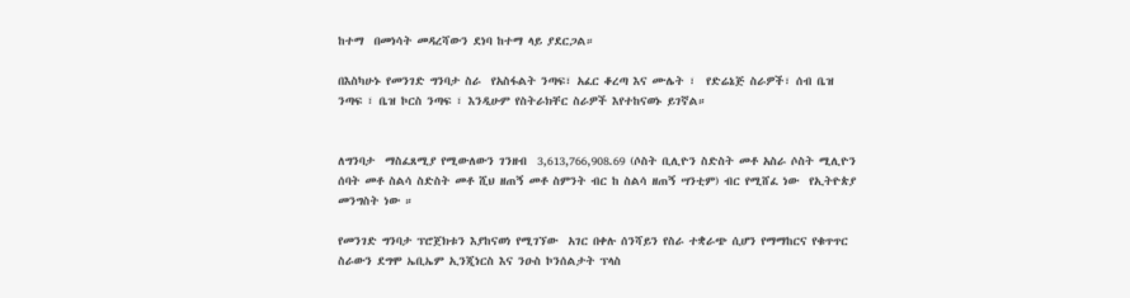ከተማ  በመነሳት መዳረሻውን ደነባ ከተማ ላይ ያደርጋል።

በእስካሁኑ የመንገድ ግንባታ ስራ  የአስፋልት ንጣፍ፣ አፈር ቆረጣ እና ሙሌት ፣  የድሬኔጅ ስራዎች፣ ሰብ ቤዝ ንጣፍ ፣ ቤዝ ኮርስ ንጣፍ ፣ እንዲሁም የስትራክቸር ስራዎች እየተከናወኑ ይገኛል።


ለግንባታ  ማስፈጸሚያ የሚውለውን ገንዘብ  3,613,766,908.69 (ሶስት ቢሊዮን ስድስት መቶ አስራ ሶስት ሚሊዮን ሰባት መቶ ስልሳ ስድስት መቶ ሺህ ዘጠኝ መቶ ስምንት ብር ከ ስልሳ ዘጠኝ ሣንቲም) ብር የሚሸፈ ነው  የኢትዮጵያ መንግስት ነው ።

የመንገድ ግንባታ ፕሮጀክቱን እያከናወነ የሚገኘው  አገር በቀሉ ሰንሻይን የስራ ተቋራጭ ሲሆን የማማከርና የቁጥጥር ስራውን ደግሞ ኤቢኤም ኢንጂነርስ እና ንዑስ ኮንሰልታት ፕላስ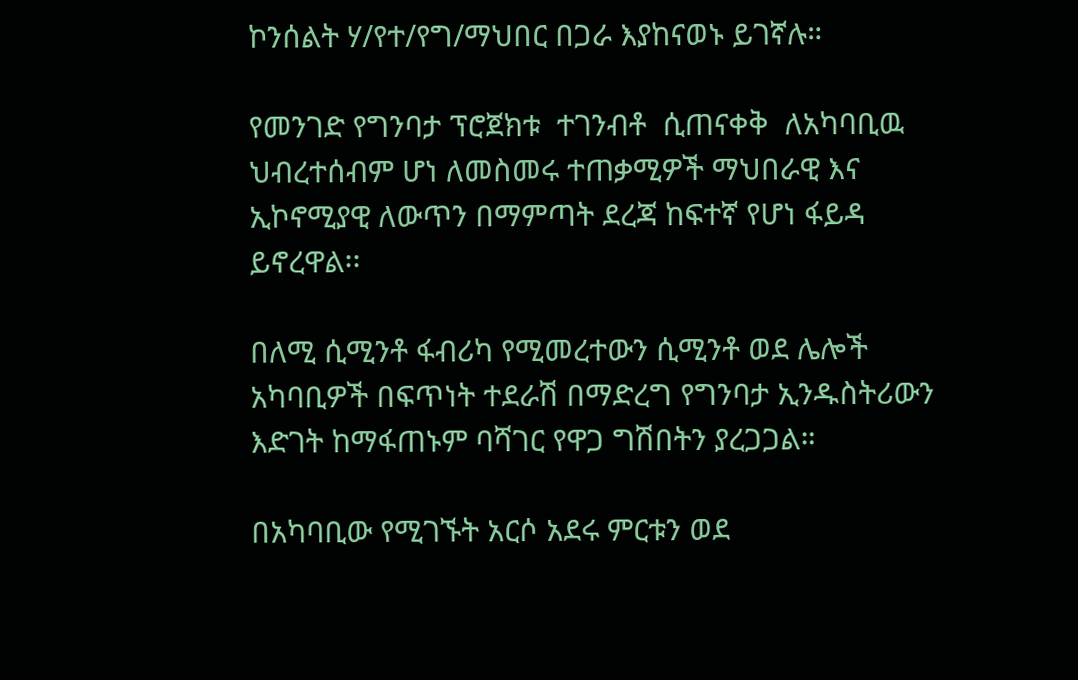ኮንሰልት ሃ/የተ/የግ/ማህበር በጋራ እያከናወኑ ይገኛሉ።

የመንገድ የግንባታ ፕሮጀክቱ  ተገንብቶ  ሲጠናቀቅ  ለአካባቢዉ ህብረተሰብም ሆነ ለመስመሩ ተጠቃሚዎች ማህበራዊ እና ኢኮኖሚያዊ ለውጥን በማምጣት ደረጃ ከፍተኛ የሆነ ፋይዳ ይኖረዋል፡፡

በለሚ ሲሚንቶ ፋብሪካ የሚመረተውን ሲሚንቶ ወደ ሌሎች አካባቢዎች በፍጥነት ተደራሽ በማድረግ የግንባታ ኢንዱስትሪውን እድገት ከማፋጠኑም ባሻገር የዋጋ ግሽበትን ያረጋጋል።

በአካባቢው የሚገኙት አርሶ አደሩ ምርቱን ወደ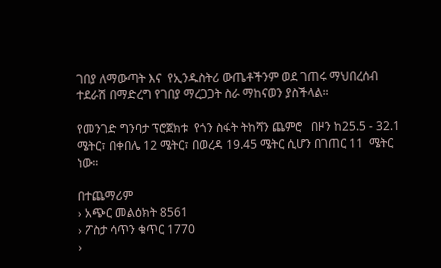ገበያ ለማውጣት እና  የኢንዱስትሪ ውጤቶችንም ወደ ገጠሩ ማህበረሰብ ተደራሽ በማድረግ የገበያ ማረጋጋት ስራ ማከናወን ያስችላል።

የመንገድ ግንባታ ፕሮጀክቱ  የጎን ስፋት ትከሻን ጨምሮ   በዞን ከ25.5 - 32.1 ሜትር፣ በቀበሌ 12 ሜትር፣ በወረዳ 19.45 ሜትር ሲሆን በገጠር 11  ሜትር ነው።

በተጨማሪም
› አጭር መልዕክት 8561
› ፖስታ ሳጥን ቁጥር 1770
›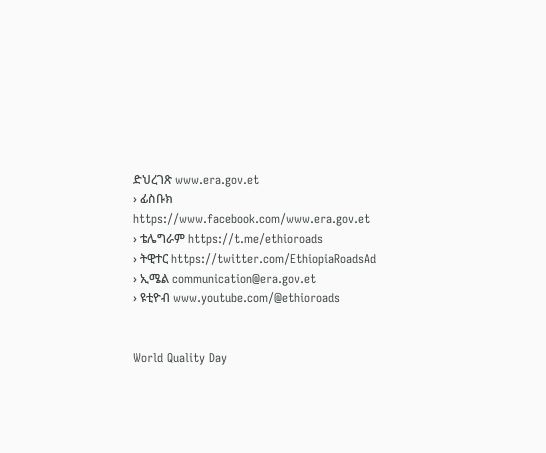ድህረገጽ www.era.gov.et
› ፊስቡክ https://www.facebook.com/www.era.gov.et
› ቴሌግራም https://t.me/ethioroads
› ትዊተር https://twitter.com/EthiopiaRoadsAd
› ኢሜል communication@era.gov.et
› ዩቲዮብ www.youtube.com/@ethioroads


World Quality Day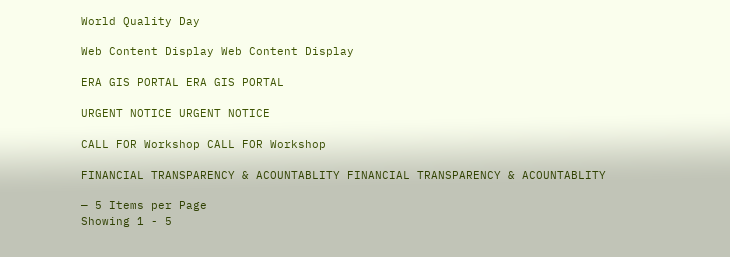World Quality Day

Web Content Display Web Content Display

ERA GIS PORTAL ERA GIS PORTAL

URGENT NOTICE URGENT NOTICE

CALL FOR Workshop CALL FOR Workshop

FINANCIAL TRANSPARENCY & ACOUNTABLITY FINANCIAL TRANSPARENCY & ACOUNTABLITY

— 5 Items per Page
Showing 1 - 5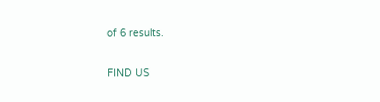of 6 results.

FIND US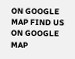ON GOOGLE MAP FIND US ON GOOGLE MAP